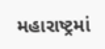મહારાષ્ટ્રમાં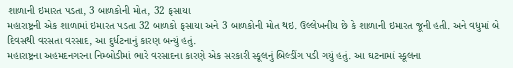શાળાની ઇમારત પડતા, 3 બાળકોની મોત, 32 ફસાયા
મહારાષ્ટ્રની એક શાળામાં ઇમારત પડતા 32 બાળકો ફસાયા અને 3 બાળકોની મોત થઇ. ઉલ્લેખનીય છે કે શાળાની ઇમારત જૂની હતી. અને વધુમાં બે દિવસથી વરસતા વરસાદ, આ દુર્ધટનાનું કારણ બન્યું હતું.
મહારાષ્ટ્રના અહમદનગરના નિમ્બોડીમાં ભારે વરસાદના કારણે એક સરકારી સ્કૂલનું બિલ્ડીંગ પડી ગયું હતું. આ ઘટનામાં સ્કૂલના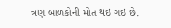ત્રણ બાળકોની મોત થઇ ગઇ છે.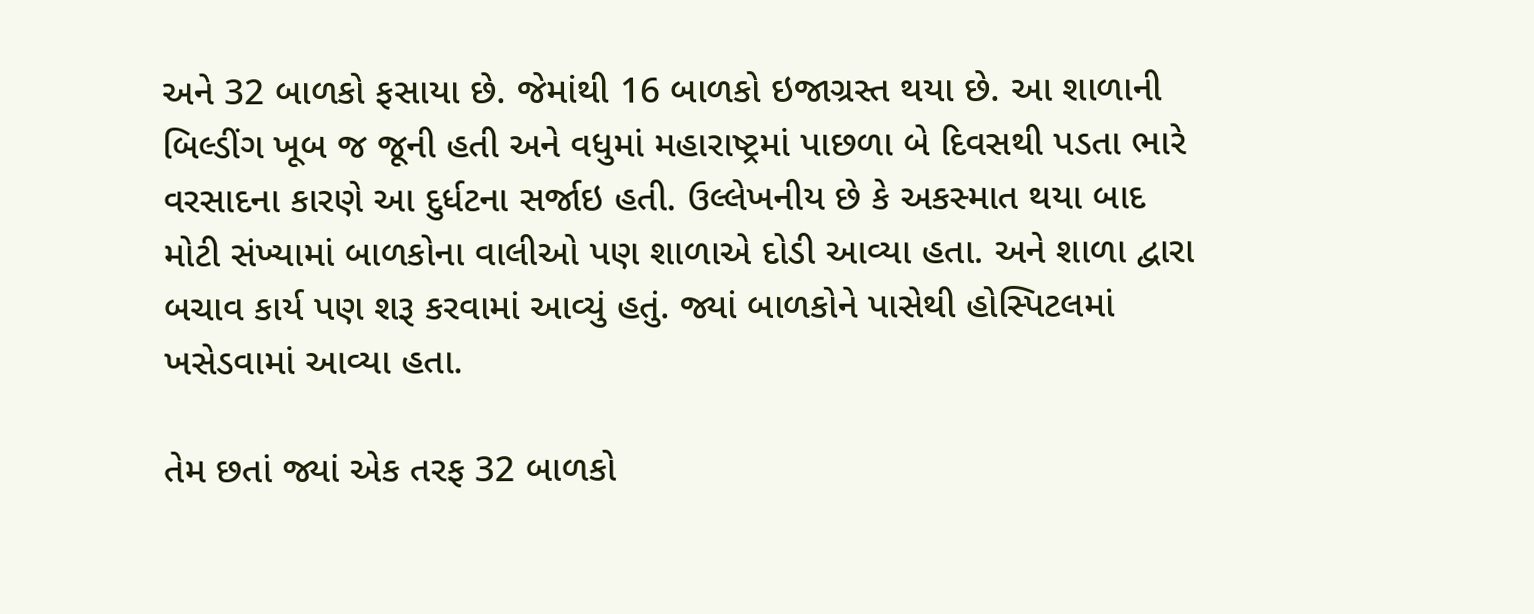અને 32 બાળકો ફસાયા છે. જેમાંથી 16 બાળકો ઇજાગ્રસ્ત થયા છે. આ શાળાની બિલ્ડીંગ ખૂબ જ જૂની હતી અને વધુમાં મહારાષ્ટ્રમાં પાછળા બે દિવસથી પડતા ભારે વરસાદના કારણે આ દુર્ધટના સર્જાઇ હતી. ઉલ્લેખનીય છે કે અકસ્માત થયા બાદ મોટી સંખ્યામાં બાળકોના વાલીઓ પણ શાળાએ દોડી આવ્યા હતા. અને શાળા દ્વારા બચાવ કાર્ય પણ શરૂ કરવામાં આવ્યું હતું. જ્યાં બાળકોને પાસેથી હોસ્પિટલમાં ખસેડવામાં આવ્યા હતા.

તેમ છતાં જ્યાં એક તરફ 32 બાળકો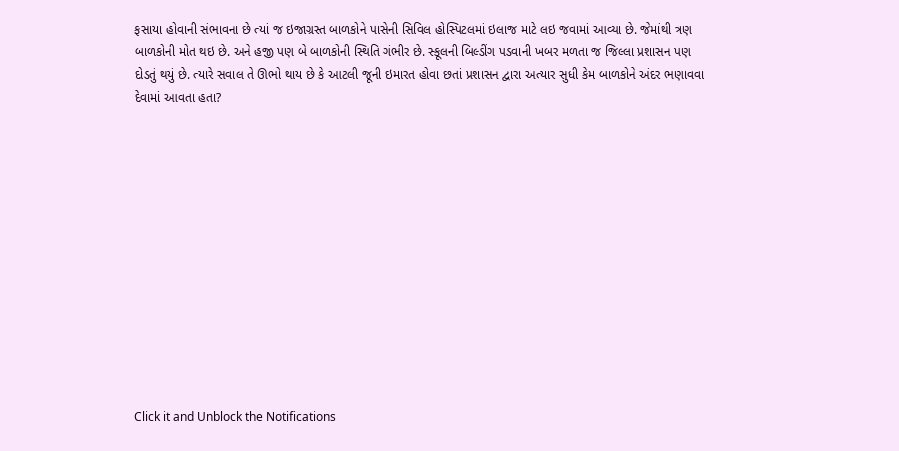ફસાયા હોવાની સંભાવના છે ત્યાં જ ઇજાગ્રસ્ત બાળકોને પાસેની સિવિલ હોસ્પિટલમાં ઇલાજ માટે લઇ જવામાં આવ્યા છે. જેમાંથી ત્રણ બાળકોની મોત થઇ છે. અને હજી પણ બે બાળકોની સ્થિતિ ગંભીર છે. સ્કૂલની બિલ્ડીંગ પડવાની ખબર મળતા જ જિલ્લા પ્રશાસન પણ દોડતું થયું છે. ત્યારે સવાલ તે ઊભો થાય છે કે આટલી જૂની ઇમારત હોવા છતાં પ્રશાસન દ્વારા અત્યાર સુધી કેમ બાળકોને અંદર ભણાવવા દેવામાં આવતા હતા?













Click it and Unblock the Notifications